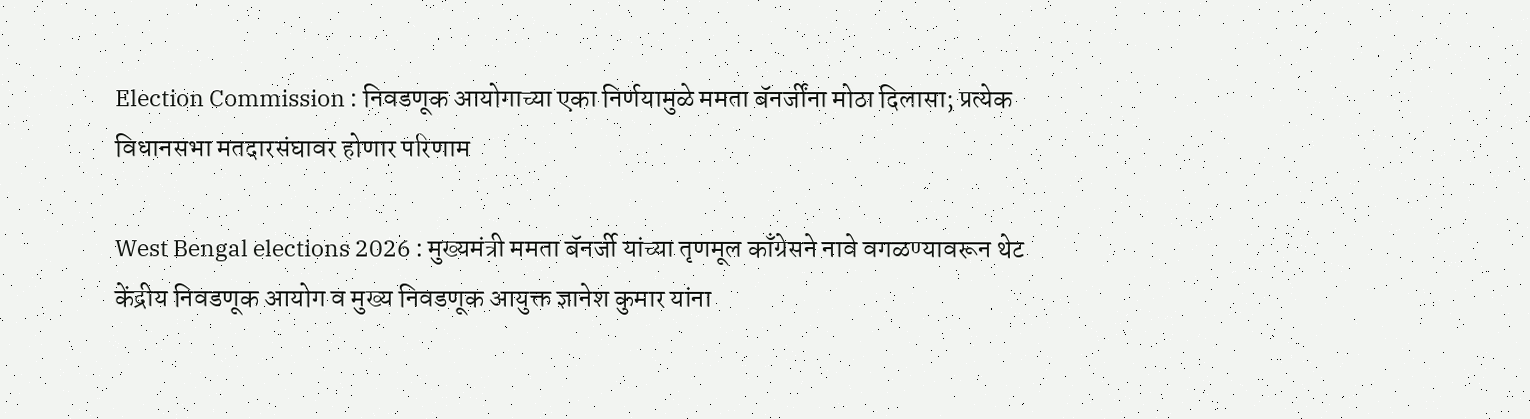Election Commission : निवडणूक आयोगाच्या एका निर्णयामुळे ममता बॅनर्जींना मोठा दिलासा; प्रत्येक विधानसभा मतदारसंघावर होणार परिणाम

West Bengal elections 2026 : मुख्यमंत्री ममता बॅनर्जी यांच्या तृणमूल काँग्रेसने नावे वगळण्यावरून थेट केंद्रीय निवडणूक आयोग व मुख्य निवडणूक आयुक्त ज्ञानेश कुमार यांना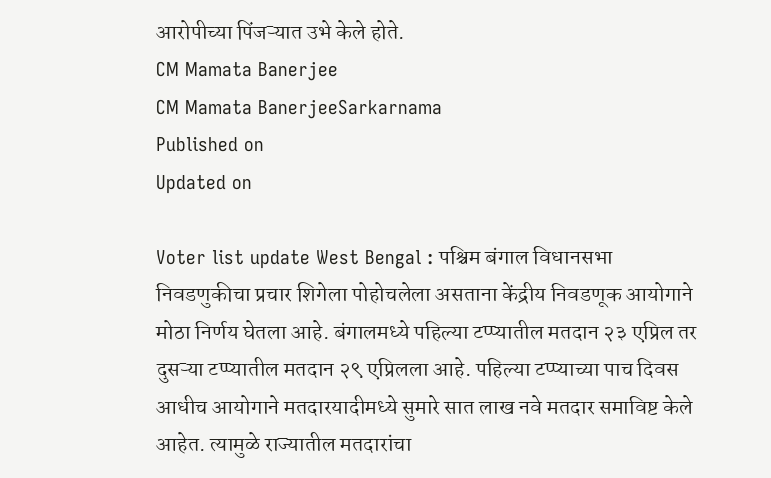आरोपीच्या पिंजऱ्यात उभे केले होते.
CM Mamata Banerjee
CM Mamata BanerjeeSarkarnama
Published on
Updated on

Voter list update West Bengal : पश्चिम बंगाल विधानसभा निवडणुकीचा प्रचार शिगेला पोहोचलेला असताना केंद्रीय निवडणूक आयोगाने मोठा निर्णय घेतला आहे. बंगालमध्ये पहिल्या टप्प्यातील मतदान २३ एप्रिल तर दुसऱ्या टप्प्यातील मतदान २९ एप्रिलला आहे. पहिल्या टप्प्याच्या पाच दिवस आधीच आयोगाने मतदारयादीमध्ये सुमारे सात लाख नवे मतदार समाविष्ट केले आहेत. त्यामुळे राज्यातील मतदारांचा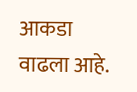आकडा वाढला आहे.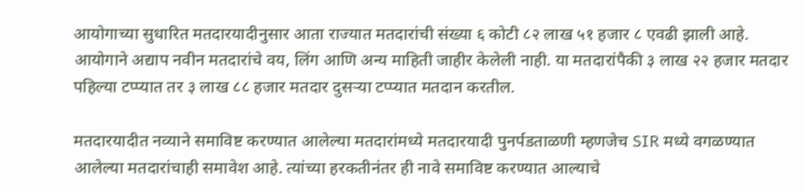आयोगाच्या सुधारित मतदारयादीनुसार आता राज्यात मतदारांची संख्या ६ कोटी ८२ लाख ५१ हजार ८ एवढी झाली आहे. आयोगाने अद्याप नवीन मतदारांचे वय, लिंग आणि अन्य माहिती जाहीर केलेली नाही. या मतदारांपैकी ३ लाख २२ हजार मतदार पहिल्या टप्प्यात तर ३ लाख ८८ हजार मतदार दुसऱ्या टप्प्यात मतदान करतील.

मतदारयादीत नव्याने समाविष्ट करण्यात आलेल्या मतदारांमध्ये मतदारयादी पुनर्पडताळणी म्हणजेच SIR मध्ये वगळण्यात आलेल्या मतदारांचाही समावेश आहे. त्यांच्या हरकतीनंतर ही नावे समाविष्ट करण्यात आल्याचे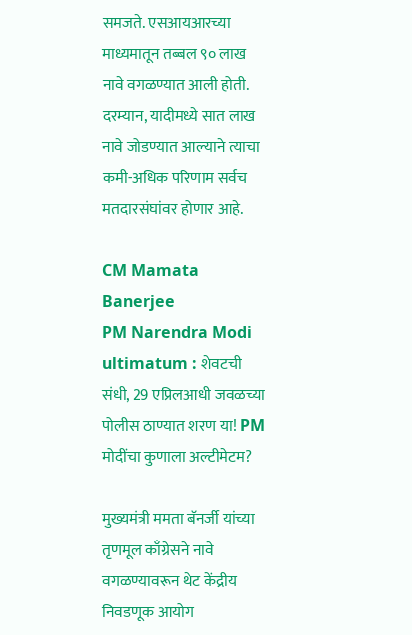समजते. एसआयआरच्या माध्यमातून तब्बल ९० लाख नावे वगळण्यात आली होती. दरम्यान, यादीमध्ये सात लाख नावे जोडण्यात आल्याने त्याचा कमी-अधिक परिणाम सर्वच मतदारसंघांवर होणार आहे.

CM Mamata Banerjee
PM Narendra Modi ultimatum : शेवटची संधी, 29 एप्रिलआधी जवळच्या पोलीस ठाण्यात शरण या! PM मोदींचा कुणाला अल्टीमेटम?

मुख्यमंत्री ममता बॅनर्जी यांच्या तृणमूल काँग्रेसने नावे वगळण्यावरून थेट केंद्रीय निवडणूक आयोग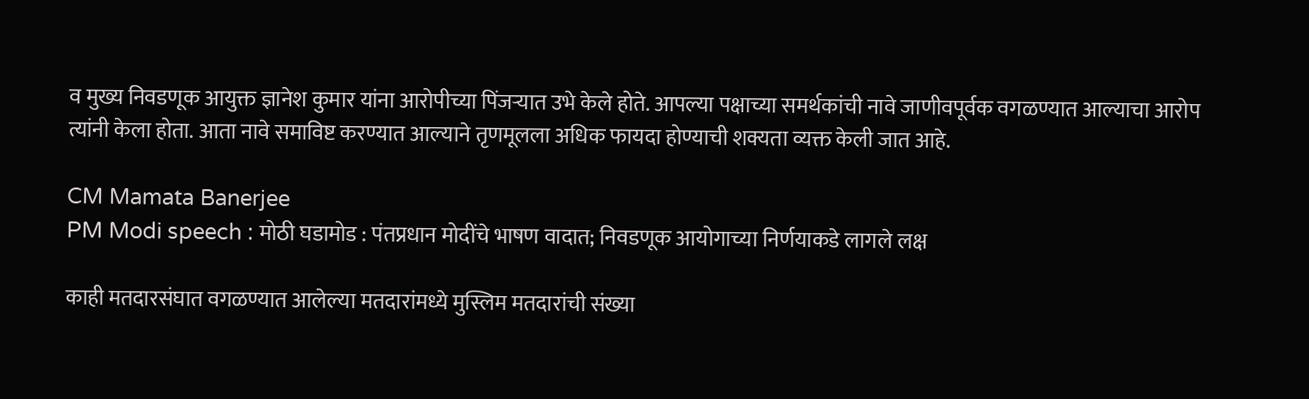व मुख्य निवडणूक आयुक्त ज्ञानेश कुमार यांना आरोपीच्या पिंजऱ्यात उभे केले होते. आपल्या पक्षाच्या समर्थकांची नावे जाणीवपूर्वक वगळण्यात आल्याचा आरोप त्यांनी केला होता. आता नावे समाविष्ट करण्यात आल्याने तृणमूलला अधिक फायदा होण्याची शक्यता व्यक्त केली जात आहे.

CM Mamata Banerjee
PM Modi speech : मोठी घडामोड : पंतप्रधान मोदींचे भाषण वादात; निवडणूक आयोगाच्या निर्णयाकडे लागले लक्ष

काही मतदारसंघात वगळण्यात आलेल्या मतदारांमध्ये मुस्लिम मतदारांची संख्या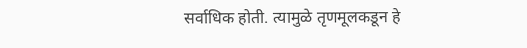सर्वाधिक होती. त्यामुळे तृणमूलकडून हे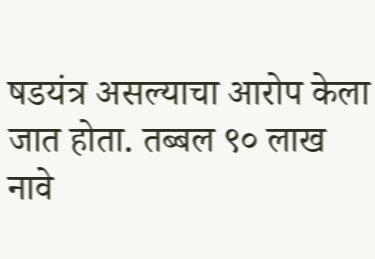षडयंत्र असल्याचा आरोप केला जात होता. तब्बल ९० लाख नावे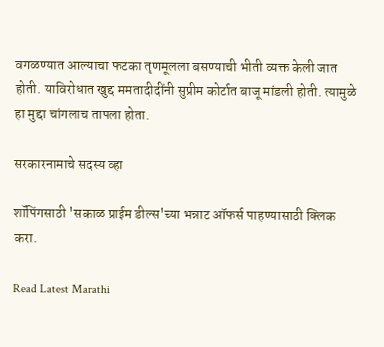वगळण्यात आल्याचा फटका तृणमूलला बसण्याची भीती व्यक्त केली जात होती. याविरोधात खुद्द ममतादीदींनी सुप्रीम कोर्टात बाजू मांडली होती. त्यामुळे हा मुद्दा चांगलाच तापला होता.

सरकारनामाचे सदस्य व्हा

शॉपिंगसाठी 'सकाळ प्राईम डील्स'च्या भन्नाट ऑफर्स पाहण्यासाठी क्लिक करा.

Read Latest Marathi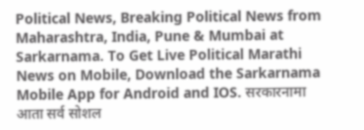Political News, Breaking Political News from Maharashtra, India, Pune & Mumbai at Sarkarnama. To Get Live Political Marathi News on Mobile, Download the Sarkarnama Mobile App for Android and IOS. सरकारनामा आता सर्व सोशल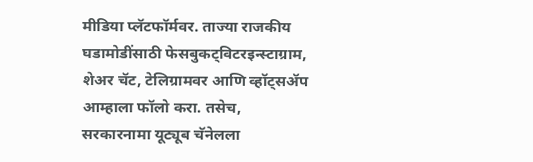मीडिया प्लॅटफॉर्मवर. ताज्या राजकीय घडामोडींसाठी फेसबुकट्विटरइन्स्टाग्राम, शेअर चॅट, टेलिग्रामवर आणि व्हॉट्सॲप आम्हाला फॉलो करा. तसेच, सरकारनामा यूट्यूब चॅनेलला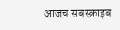आजच सबस्क्राइब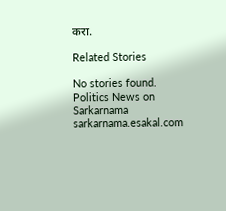करा.

Related Stories

No stories found.
Politics News on Sarkarnama
sarkarnama.esakal.com